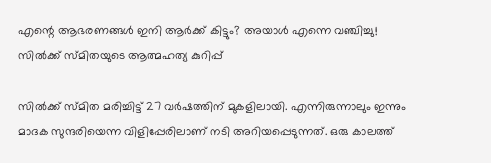എന്റെ ആഭരണങ്ങള്‍ ഇനി ആര്‍ക്ക് കിട്ടും? അയാള്‍ എന്നെ വഞ്ചിച്ചു! സില്‍ക്ക് സ്മിതയുടെ ആത്മഹത്യ കുറിപ്പ്

സില്‍ക്ക് സ്മിത മരിച്ചിട്ട് 27 വര്‍ഷത്തിന് മുകളിലായി. എന്നിരുന്നാലും ഇന്നും മാദക സുന്ദരിയെന്ന വിളിപ്പേരിലാണ് നടി അറിയപ്പെടുന്നത്. ഒരു കാലത്ത്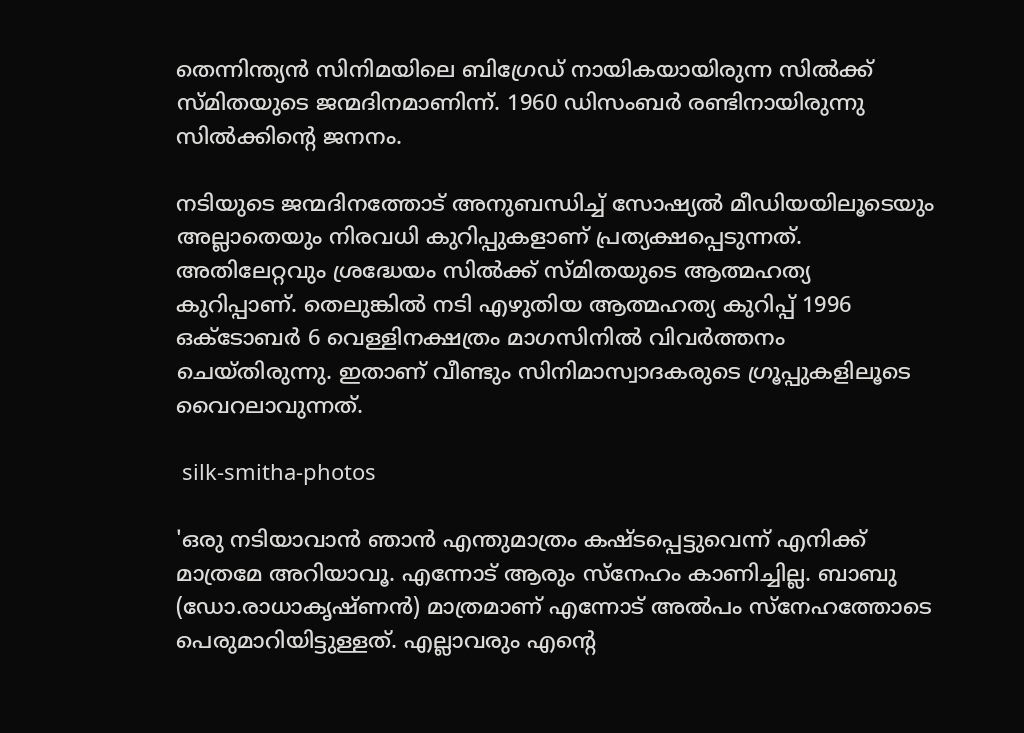തെന്നിന്ത്യന്‍ സിനിമയിലെ ബിഗ്രേഡ് നായികയായിരുന്ന സില്‍ക്ക് സ്മിതയുടെ ജന്മദിനമാണിന്ന്. 1960 ഡിസംബര്‍ രണ്ടിനായിരുന്നു സില്‍ക്കിന്റെ ജനനം.

നടിയുടെ ജന്മദിനത്തോട് അനുബന്ധിച്ച് സോഷ്യല്‍ മീഡിയയിലൂടെയും അല്ലാതെയും നിരവധി കുറിപ്പുകളാണ് പ്രത്യക്ഷപ്പെടുന്നത്. അതിലേറ്റവും ശ്രദ്ധേയം സില്‍ക്ക് സ്മിതയുടെ ആത്മഹത്യ കുറിപ്പാണ്. തെലുങ്കില്‍ നടി എഴുതിയ ആത്മഹത്യ കുറിപ്പ് 1996 ഒക്ടോബര്‍ 6 വെള്ളിനക്ഷത്രം മാഗസിനില്‍ വിവര്‍ത്തനം ചെയ്തിരുന്നു. ഇതാണ് വീണ്ടും സിനിമാസ്വാദകരുടെ ഗ്രൂപ്പുകളിലൂടെ വൈറലാവുന്നത്.

 silk-smitha-photos

'ഒരു നടിയാവാന്‍ ഞാന്‍ എന്തുമാത്രം കഷ്ടപ്പെട്ടുവെന്ന് എനിക്ക് മാത്രമേ അറിയാവൂ. എന്നോട് ആരും സ്നേഹം കാണിച്ചില്ല. ബാബു (ഡോ.രാധാകൃഷ്ണന്‍) മാത്രമാണ് എന്നോട് അല്‍പം സ്നേഹത്തോടെ പെരുമാറിയിട്ടുള്ളത്. എല്ലാവരും എന്റെ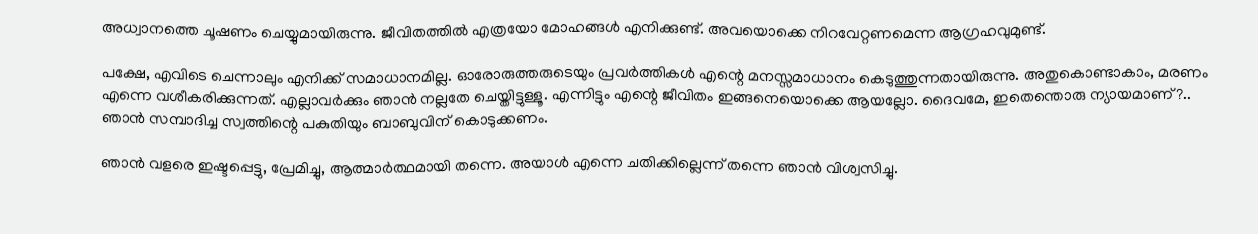അധ്വാനത്തെ ചൂഷണം ചെയ്യുമായിരുന്നു. ജീവിതത്തില്‍ എത്രയോ മോഹങ്ങള്‍ എനിക്കുണ്ട്. അവയൊക്കെ നിറവേറ്റണമെന്ന ആഗ്രഹവുമുണ്ട്.

പക്ഷേ, എവിടെ ചെന്നാലും എനിക്ക് സമാധാനമില്ല. ഓരോരുത്തരുടെയും പ്രവര്‍ത്തികള്‍ എന്റെ മനസ്സമാധാനം കെടുത്തുന്നതായിരുന്നു. അതുകൊണ്ടാകാം, മരണം എന്നെ വശീകരിക്കുന്നത്. എല്ലാവര്‍ക്കും ഞാന്‍ നല്ലതേ ചെയ്തിട്ടുള്ളൂ. എന്നിട്ടും എന്റെ ജീവിതം ഇങ്ങനെയൊക്കെ ആയല്ലോ. ദൈവമേ, ഇതെന്തൊരു ന്യായമാണ്?.. ഞാന്‍ സമ്പാദിച്ച സ്വത്തിന്റെ പകുതിയും ബാബുവിന് കൊടുക്കണം.

ഞാന്‍ വളരെ ഇഷ്ടപ്പെട്ടു, പ്രേമിച്ചു, ആത്മാര്‍ത്ഥമായി തന്നെ. അയാള്‍ എന്നെ ചതിക്കില്ലെന്ന് തന്നെ ഞാന്‍ വിശ്വസിച്ചു.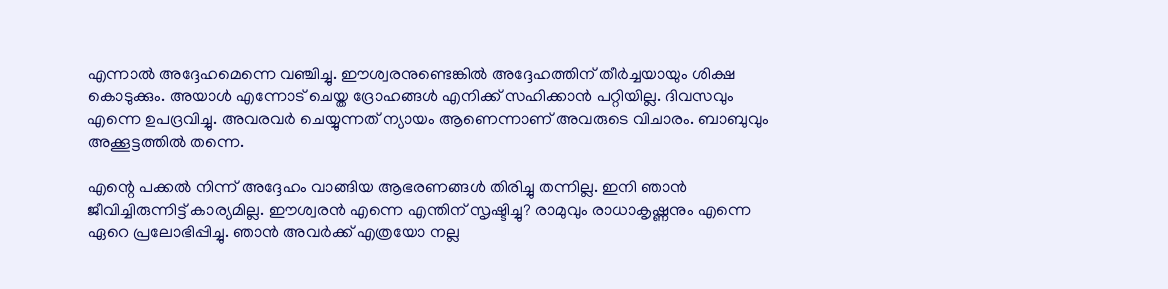എന്നാല്‍ അദ്ദേഹമെന്നെ വഞ്ചിച്ചു. ഈശ്വരനുണ്ടെങ്കില്‍ അദ്ദേഹത്തിന് തീര്‍ച്ചയായും ശിക്ഷ കൊടുക്കും. അയാള്‍ എന്നോട് ചെയ്ത ദ്രോഹങ്ങള്‍ എനിക്ക് സഹിക്കാന്‍ പറ്റിയില്ല. ദിവസവും എന്നെ ഉപദ്രവിച്ചു. അവരവര്‍ ചെയ്യുന്നത് ന്യായം ആണെന്നാണ് അവരുടെ വിചാരം. ബാബുവും അക്കൂട്ടത്തില്‍ തന്നെ.

എന്റെ പക്കല്‍ നിന്ന് അദ്ദേഹം വാങ്ങിയ ആഭരണങ്ങള്‍ തിരിച്ചു തന്നില്ല. ഇനി ഞാന്‍ ജീവിച്ചിരുന്നിട്ട് കാര്യമില്ല. ഈശ്വരന്‍ എന്നെ എന്തിന് സൃഷ്ടിച്ചു? രാമുവും രാധാകൃഷ്ണനും എന്നെ ഏറെ പ്രലോഭിപ്പിച്ചു. ഞാന്‍ അവര്‍ക്ക് എത്രയോ നല്ല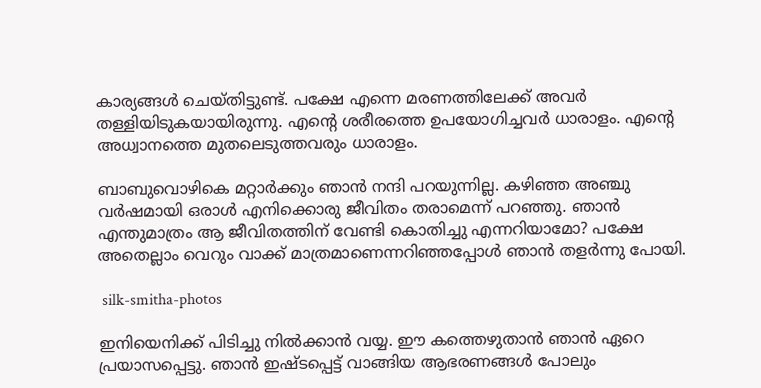കാര്യങ്ങള്‍ ചെയ്തിട്ടുണ്ട്. പക്ഷേ എന്നെ മരണത്തിലേക്ക് അവര്‍ തള്ളിയിടുകയായിരുന്നു. എന്റെ ശരീരത്തെ ഉപയോഗിച്ചവര്‍ ധാരാളം. എന്റെ അധ്വാനത്തെ മുതലെടുത്തവരും ധാരാളം.

ബാബുവൊഴികെ മറ്റാര്‍ക്കും ഞാന്‍ നന്ദി പറയുന്നില്ല. കഴിഞ്ഞ അഞ്ചു വര്‍ഷമായി ഒരാള്‍ എനിക്കൊരു ജീവിതം തരാമെന്ന് പറഞ്ഞു. ഞാന്‍ എന്തുമാത്രം ആ ജീവിതത്തിന് വേണ്ടി കൊതിച്ചു എന്നറിയാമോ? പക്ഷേ അതെല്ലാം വെറും വാക്ക് മാത്രമാണെന്നറിഞ്ഞപ്പോള്‍ ഞാന്‍ തളര്‍ന്നു പോയി.

 silk-smitha-photos

ഇനിയെനിക്ക് പിടിച്ചു നില്‍ക്കാന്‍ വയ്യ. ഈ കത്തെഴുതാന്‍ ഞാന്‍ ഏറെ പ്രയാസപ്പെട്ടു. ഞാന്‍ ഇഷ്ടപ്പെട്ട് വാങ്ങിയ ആഭരണങ്ങള്‍ പോലും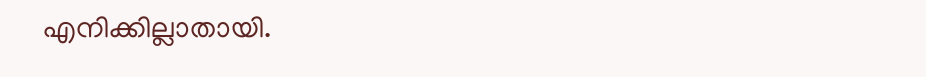എനിക്കില്ലാതായി.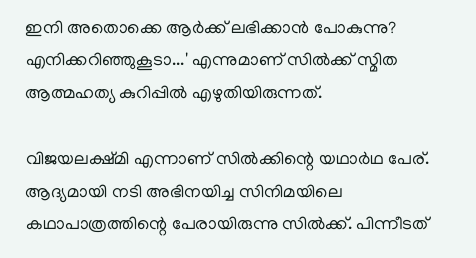ഇനി അതൊക്കെ ആര്‍ക്ക് ലഭിക്കാന്‍ പോകുന്നു? എനിക്കറിഞ്ഞുകൂടാ...' എന്നുമാണ് സില്‍ക്ക് സ്മിത ആത്മഹത്യ കുറിപ്പില്‍ എഴുതിയിരുന്നത്.

വിജയലക്ഷ്മി എന്നാണ് സില്‍ക്കിന്റെ യഥാര്‍ഥ പേര്. ആദ്യമായി നടി അഭിനയിച്ച സിനിമയിലെ കഥാപാത്രത്തിന്റെ പേരായിരുന്നു സില്‍ക്ക്. പിന്നീടത്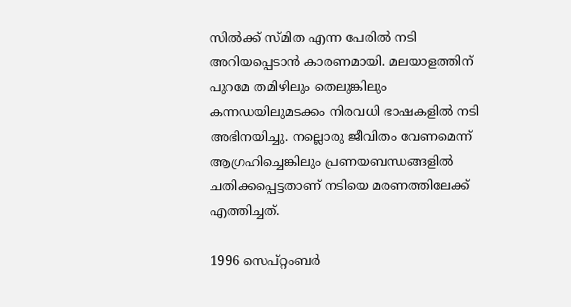സില്‍ക്ക് സ്മിത എന്ന പേരില്‍ നടി അറിയപ്പെടാന്‍ കാരണമായി. മലയാളത്തിന് പുറമേ തമിഴിലും തെലുങ്കിലും കന്നഡയിലുമടക്കം നിരവധി ഭാഷകളില്‍ നടി അഭിനയിച്ചു. നല്ലൊരു ജീവിതം വേണമെന്ന് ആഗ്രഹിച്ചെങ്കിലും പ്രണയബന്ധങ്ങളില്‍ ചതിക്കപ്പെട്ടതാണ് നടിയെ മരണത്തിലേക്ക് എത്തിച്ചത്.

1996 സെപ്റ്റംബര്‍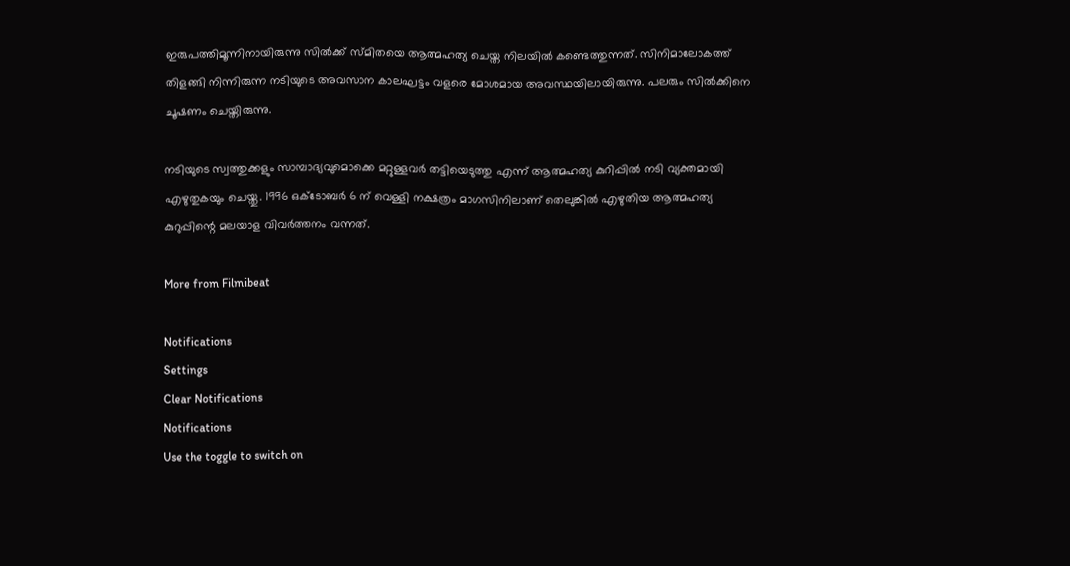ഇരുപത്തിമൂന്നിനായിരുന്നു സില്‍ക്ക് സ്മിതയെ ആത്മഹത്യ ചെയ്ത നിലയില്‍ കണ്ടെത്തുന്നത്. സിനിമാലോകത്ത് തിളങ്ങി നിന്നിരുന്ന നടിയുടെ അവസാന കാലഘട്ടം വളരെ മോശമായ അവസ്ഥയിലായിരുന്നു. പലരും സില്‍ക്കിനെ ചൂഷണം ചെയ്തിരുന്നു.

നടിയുടെ സ്വത്തുക്കളും സാമ്പാദ്യവുമൊക്കെ മറ്റുള്ളവര്‍ തട്ടിയെടുത്തു എന്ന് ആത്മഹത്യ കുറിപ്പില്‍ നടി വ്യക്തമായി എഴുതുകയും ചെയ്തു. 1996 ഒക്ടോബര്‍ 6 ന് വെള്ളി നക്ഷത്രം മാഗസിനിലാണ് തെലുങ്കില്‍ എഴുതിയ ആത്മഹത്യ കുറുപ്പിന്റെ മലയാള വിവര്‍ത്തനം വന്നത്.

More from Filmibeat

Notifications
Settings
Clear Notifications
Notifications
Use the toggle to switch on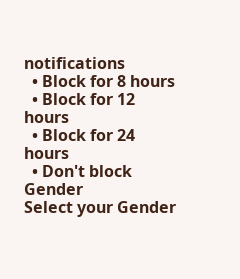notifications
  • Block for 8 hours
  • Block for 12 hours
  • Block for 24 hours
  • Don't block
Gender
Select your Gender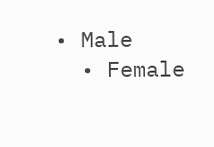• Male
  • Female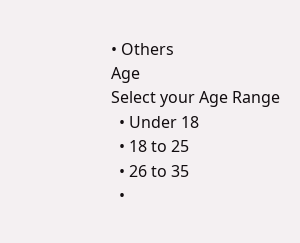• Others
Age
Select your Age Range
  • Under 18
  • 18 to 25
  • 26 to 35
  •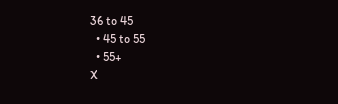36 to 45
  • 45 to 55
  • 55+
X